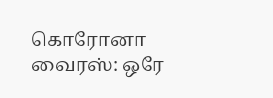கொரோனா வைரஸ்: ஒரே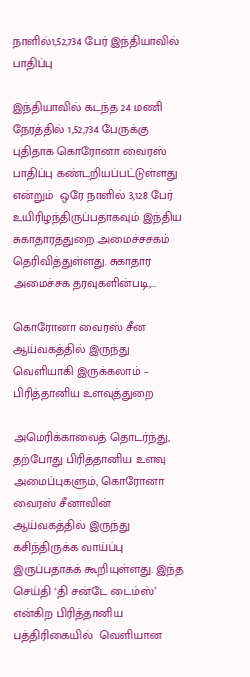நாளில்1,52,734 பேர் இந்தியாவில் பாதிப்பு

இந்தியாவில் கடந்த 24 மணி நேரத்தில் 1,52,734 பேருக்கு புதிதாக கொரோனா வைரஸ் பாதிப்பு கண்டறியப்பட்டுள்ளது என்றும்  ஒரே நாளில் 3,128 பேர் உயிரிழந்திருப்பதாகவும் இந்திய சுகாதாரத்துறை அமைச்சசகம் தெரிவித்துள்ளது. சுகாதார அமைச்சக தரவுகளின்படி,...

கொரோனா வைரஸ் சீன ஆய்வகத்தில் இருந்து வெளியாகி இருக்கலாம் – பிரித்தானிய உளவுத்துறை

அமெரிக்காவைத் தொடர்ந்து, தற்போது பிரித்தானிய உளவு அமைப்புகளும், கொரோனா வைரஸ் சீனாவின் ஆய்வகத்தில் இருந்து கசிந்திருக்க வாய்ப்பு இருப்பதாகக் கூறியுள்ளது. இந்த செய்தி ‘தி சன்டே டைம்ஸ்’ என்கிற பிரித்தானிய பத்திரிகையில்  வெளியான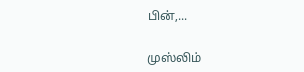பின்,...

முஸ்லிம்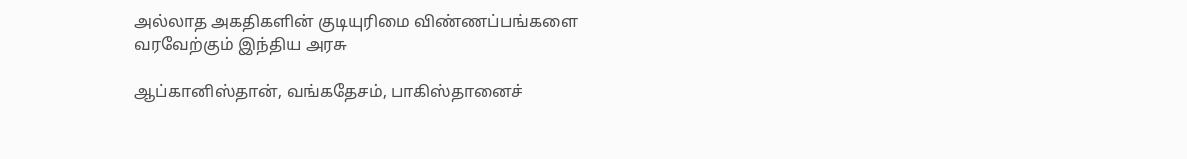அல்லாத அகதிகளின் குடியுரிமை விண்ணப்பங்களை வரவேற்கும் இந்திய அரசு

ஆப்கானிஸ்தான், வங்கதேசம், பாகிஸ்தானைச்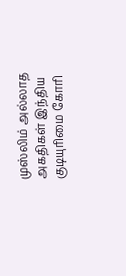முஸ்லிம் அல்லாத அகதிகள் இந்திய குடியுரிமை கோரி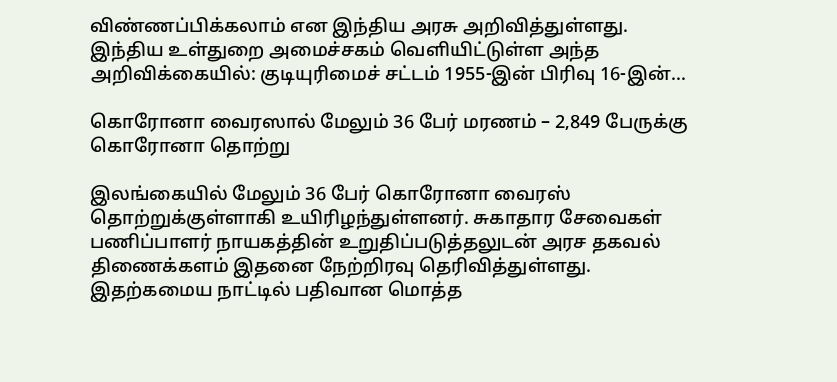விண்ணப்பிக்கலாம் என இந்திய அரசு அறிவித்துள்ளது. இந்திய உள்துறை அமைச்சகம் வெளியிட்டுள்ள அந்த அறிவிக்கையில்: குடியுரிமைச் சட்டம் 1955-இன் பிரிவு 16-இன்...

கொரோனா வைரஸால் மேலும் 36 பேர் மரணம் – 2,849 பேருக்கு கொரோனா தொற்று

இலங்கையில் மேலும் 36 பேர் கொரோனா வைரஸ் தொற்றுக்குள்ளாகி உயிரிழந்துள்ளனர். சுகாதார சேவைகள் பணிப்பாளர் நாயகத்தின் உறுதிப்படுத்தலுடன் அரச தகவல் திணைக்களம் இதனை நேற்றிரவு தெரிவித்துள்ளது. இதற்கமைய நாட்டில் பதிவான மொத்த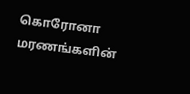கொரோனா மரணங்களின்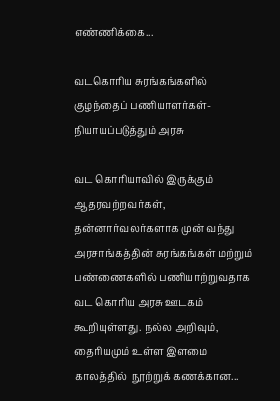எண்ணிக்கை...

வடகொரிய சுரங்கங்களில் குழந்தைப் பணியாளர்கள்- நியாயப்படுத்தும் அரசு

வட கொரியாவில் இருக்கும் ஆதரவற்றவர்கள், தன்னார்வலர்களாக முன் வந்து அரசாங்கத்தின் சுரங்கங்கள் மற்றும் பண்ணைகளில் பணியாற்றுவதாக வட கொரிய அரசு ஊடகம் கூறியுள்ளது. நல்ல அறிவும், தைரியமும் உள்ள இளமை காலத்தில்  நூற்றுக் கணக்கான...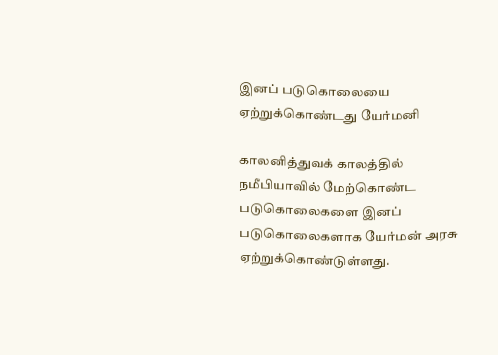இனப் படுகொலையை ஏற்றுக்கொண்டது யேர்மனி

காலனித்துவக் காலத்தில் நமீபியாவில் மேற்கொண்ட படுகொலைகளை இனப் படுகொலைகளாக யேர்மன் அரசு ஏற்றுக்கொண்டுள்ளது.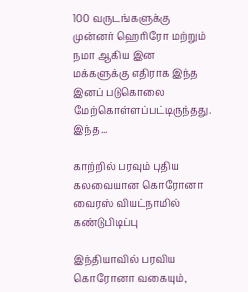100 வருடங்களுக்கு முன்னர் ஹெரிரோ மற்றும் நமா ஆகிய இன மக்களுக்கு எதிராக இந்த இனப் படுகொலை மேற்கொள்ளப்பட்டிருந்தது. இந்த...

காற்றில் பரவும் புதிய கலவையான கொரோனா வைரஸ் வியட்நாமில் கண்டுபிடிப்பு

இந்தியாவில் பரவிய கொரோனா வகையும்,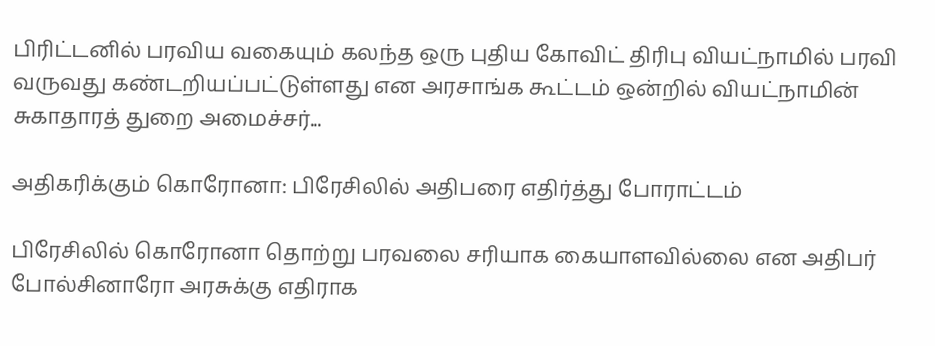பிரிட்டனில் பரவிய வகையும் கலந்த ஒரு புதிய கோவிட் திரிபு வியட்நாமில் பரவி வருவது கண்டறியப்பட்டுள்ளது என அரசாங்க கூட்டம் ஒன்றில் வியட்நாமின் சுகாதாரத் துறை அமைச்சர்...

அதிகரிக்கும் கொரோனா: பிரேசிலில் அதிபரை எதிர்த்து போராட்டம்

பிரேசிலில் கொரோனா தொற்று பரவலை சரியாக கையாளவில்லை என அதிபர் போல்சினாரோ அரசுக்கு எதிராக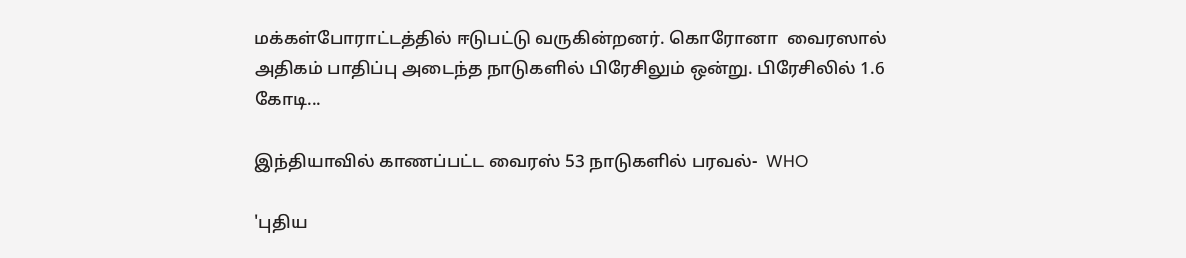மக்கள்போராட்டத்தில் ஈடுபட்டு வருகின்றனர். கொரோனா  வைரஸால் அதிகம் பாதிப்பு அடைந்த நாடுகளில் பிரேசிலும் ஒன்று. பிரேசிலில் 1.6 கோடி...

இந்தியாவில் காணப்பட்ட வைரஸ் 53 நாடுகளில் பரவல்-  WHO

'புதிய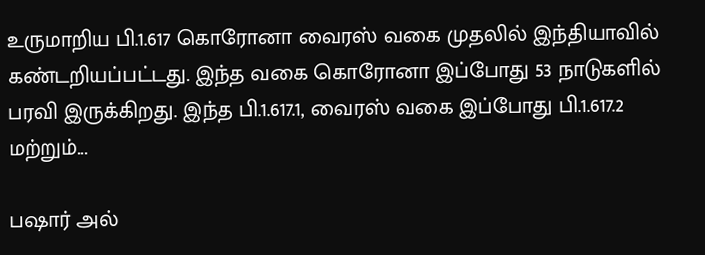உருமாறிய பி.1.617 கொரோனா வைரஸ் வகை முதலில் இந்தியாவில் கண்டறியப்பட்டது. இந்த வகை கொரோனா இப்போது 53 நாடுகளில் பரவி இருக்கிறது. இந்த பி.1.617.1, வைரஸ் வகை இப்போது பி.1.617.2 மற்றும்...

பஷார் அல்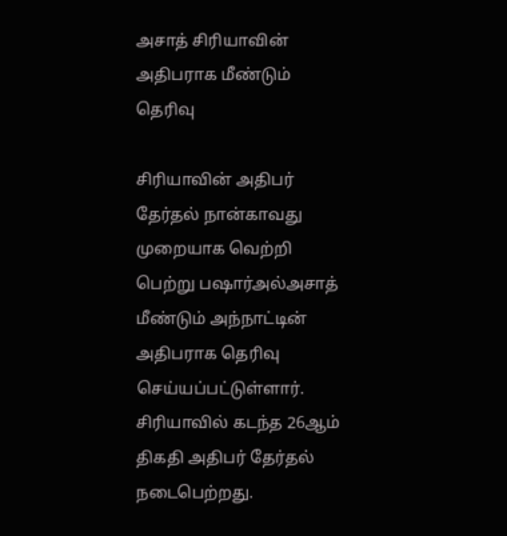அசாத் சிரியாவின் அதிபராக மீண்டும் தெரிவு

சிரியாவின் அதிபர் தேர்தல் நான்காவது முறையாக வெற்றி பெற்று பஷார்அல்அசாத் மீண்டும் அந்நாட்டின் அதிபராக தெரிவு செய்யப்பட்டுள்ளார். சிரியாவில் கடந்த 26ஆம் திகதி அதிபர் தேர்தல் நடைபெற்றது.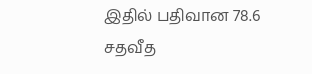இதில் பதிவான 78.6 சதவீத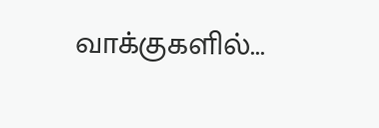வாக்குகளில்...